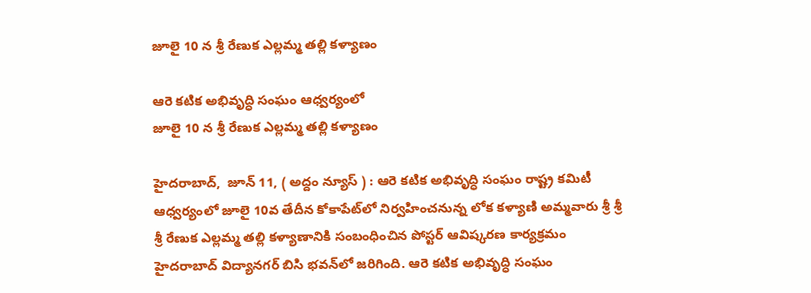జూలై 10 న శ్రీ రేణుక ఎల్ల‌మ్మ త‌ల్లి క‌ళ్యాణం

ఆరె క‌టిక అభివృద్ధి సంఘం ఆధ్వ‌ర్యంలో
జూలై 10 న శ్రీ రేణుక ఎల్ల‌మ్మ త‌ల్లి క‌ళ్యాణం

హైదరాబాద్,  జూన్ 11, ( అద్దం న్యూస్ ) : ఆరె క‌టిక అభివృద్ధి సంఘం రాష్ట్ర క‌మిటీ ఆధ్వ‌ర్యంలో జూలై 10వ తేదీన కోకాపేట్‌లో నిర్వ‌హించ‌నున్న లోక క‌ళ్యాణి అమ్మ‌వారు శ్రీ శ్రీ శ్రీ రేణుక ఎల్ల‌మ్మ త‌ల్లి క‌ళ్యాణానికి సంబంధించిన పోస్ట‌ర్ ఆవిష్క‌ర‌ణ కార్య‌క్ర‌మం హైద‌రాబాద్ విద్యాన‌గ‌ర్ బిసి భ‌వ‌న్‌లో జ‌రిగింది. ఆరె క‌టిక అభివృద్ధి సంఘం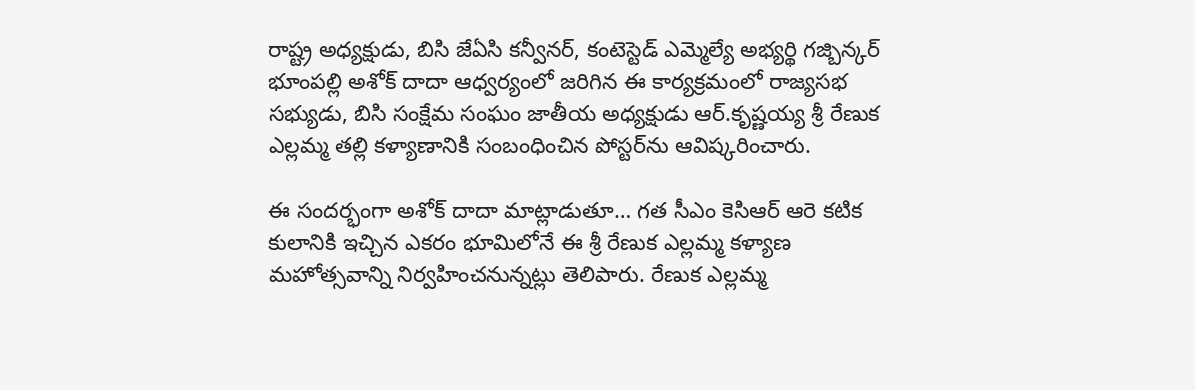రాష్ట్ర అధ్య‌క్షుడు, బిసి జేఏసి క‌న్వీన‌ర్‌, కంటెస్టెడ్ ఎమ్మెల్యే అభ్య‌ర్థి గ‌జ్బిన్క‌ర్ భూంప‌ల్లి అశోక్ దాదా ఆధ్వ‌ర్యంలో జ‌రిగిన ఈ కార్య‌క్ర‌మంలో రాజ్య‌స‌భ స‌భ్యుడు, బిసి సంక్షేమ సంఘం జాతీయ అధ్య‌క్షుడు ఆర్‌.కృష్ణ‌య్య శ్రీ రేణుక ఎల్ల‌మ్మ త‌ల్లి క‌ళ్యాణానికి సంబంధించిన పోస్ట‌ర్‌ను ఆవిష్క‌రించారు.

ఈ సంద‌ర్భంగా అశోక్ దాదా మాట్లాడుతూ… గ‌త సీఎం కెసిఆర్ ఆరె క‌టిక కులానికి ఇచ్చిన ఎక‌రం భూమిలోనే ఈ శ్రీ రేణుక ఎల్ల‌మ్మ క‌ళ్యాణ మ‌హోత్స‌వాన్ని నిర్వ‌హించ‌నున్న‌ట్లు తెలిపారు. రేణుక ఎల్లమ్మ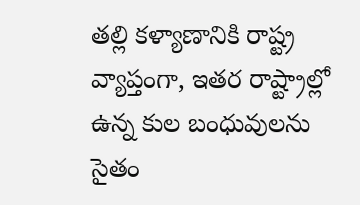తల్లి కళ్యాణానికి రాష్ట్ర వ్యాప్తంగా, ఇతర రాష్ట్రాల్లో ఉన్న కుల బంధువులను సైతం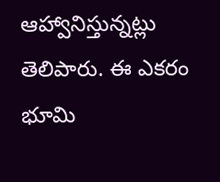ఆహ్వానిస్తున్న‌ట్లు తెలిపారు. ఈ ఎకరం భూమి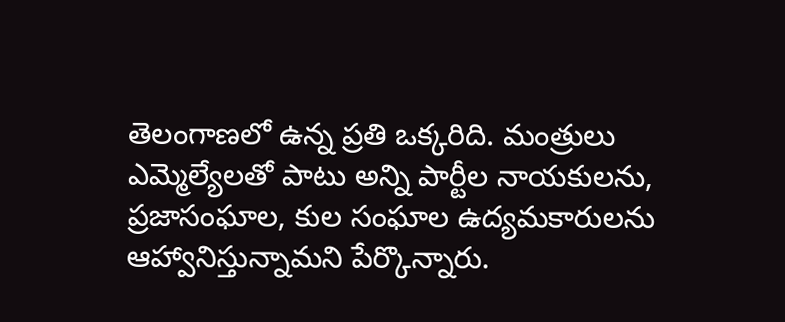తెలంగాణలో ఉన్న ప్రతి ఒక్కరిది. మంత్రులు ఎమ్మెల్యేలతో పాటు అన్ని పార్టీల నాయకులను, ప్రజాసంఘాల, కుల సంఘాల ఉద్యమకారులను ఆహ్వానిస్తున్నామ‌ని పేర్కొన్నారు.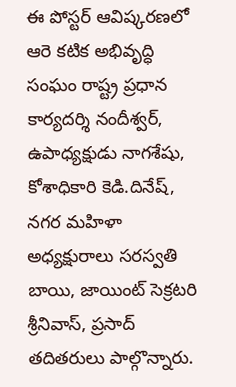ఈ పోస్ట‌ర్ ఆవిష్క‌ర‌ణ‌లో ఆరె క‌టిక అభివృద్ధి సంఘం రాష్ట్ర ప్ర‌ధాన కార్య‌ద‌ర్శి నందీశ్వ‌ర్‌, ఉపాధ్య‌క్షుడు నాగ‌శేషు, కోశాధికారి కెడి.దినేష్‌, న‌గ‌ర మ‌హిళా అధ్య‌క్షురాలు స‌ర‌స్వ‌తి బాయి, జాయింట్ సెక్ర‌ట‌రి శ్రీనివాస్‌, ప్ర‌సాద్ త‌దిత‌రులు పాల్గొన్నారు.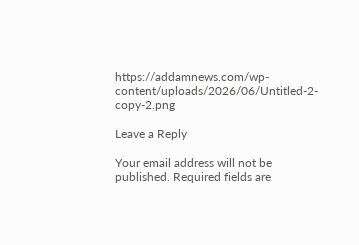https://addamnews.com/wp-content/uploads/2026/06/Untitled-2-copy-2.png

Leave a Reply

Your email address will not be published. Required fields are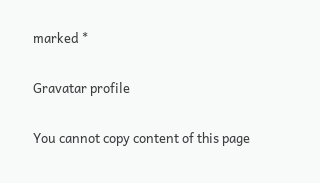marked *

Gravatar profile

You cannot copy content of this page